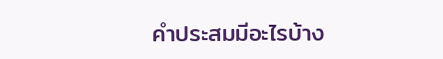คำประสมมีอะไรบ้าง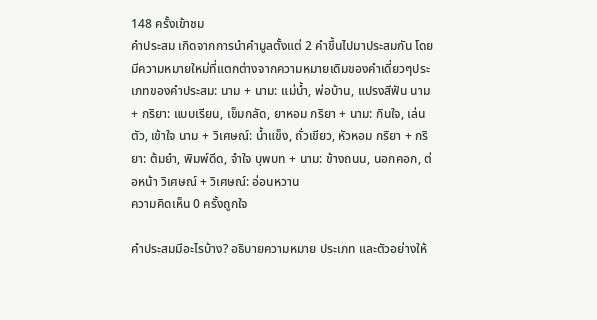148 ครั้งเข้าชม
คำประสม เกิดจากการนำคำมูลตั้งแต่ 2 คำขึ้นไปมาประสมกัน โดยมีความหมายใหม่ที่แตกต่างจากความหมายเดิมของคำเดี่ยวๆประเภทของคำประสม: นาม + นาม: แม่น้ำ, พ่อบ้าน, แปรงสีฟัน นาม + กริยา: แบบเรียน, เข็มกลัด, ยาหอม กริยา + นาม: กินใจ, เล่นตัว, เข้าใจ นาม + วิเศษณ์: น้ำแข็ง, ถั่วเขียว, หัวหอม กริยา + กริยา: ต้มยำ, พิมพ์ดีด, จำใจ บุพบท + นาม: ข้างถนน, นอกคอก, ต่อหน้า วิเศษณ์ + วิเศษณ์: อ่อนหวาน
ความคิดเห็น 0 ครั้งถูกใจ

คำประสมมีอะไรบ้าง? อธิบายความหมาย ประเภท และตัวอย่างให้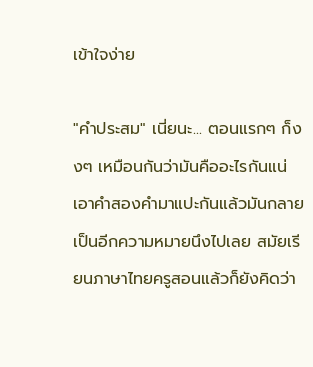เข้าใจง่าย

"คำประสม" เนี่ยนะ... ตอนแรกๆ ก็งงๆ เหมือนกันว่ามันคืออะไรกันแน่ เอาคำสองคำมาแปะกันแล้วมันกลายเป็นอีกความหมายนึงไปเลย สมัยเรียนภาษาไทยครูสอนแล้วก็ยังคิดว่า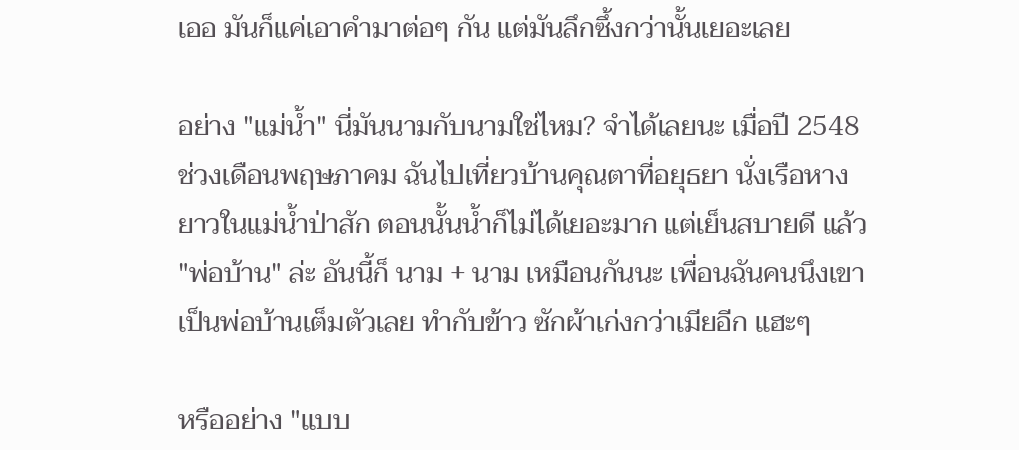เออ มันก็แค่เอาคำมาต่อๆ กัน แต่มันลึกซึ้งกว่านั้นเยอะเลย

อย่าง "แม่น้ำ" นี่มันนามกับนามใช่ไหม? จำได้เลยนะ เมื่อปี 2548 ช่วงเดือนพฤษภาคม ฉันไปเที่ยวบ้านคุณตาที่อยุธยา นั่งเรือหางยาวในแม่น้ำป่าสัก ตอนนั้นน้ำก็ไม่ได้เยอะมาก แต่เย็นสบายดี แล้ว "พ่อบ้าน" ล่ะ อันนี้ก็ นาม + นาม เหมือนกันนะ เพื่อนฉันคนนึงเขาเป็นพ่อบ้านเต็มตัวเลย ทำกับข้าว ซักผ้าเก่งกว่าเมียอีก แฮะๆ

หรืออย่าง "แบบ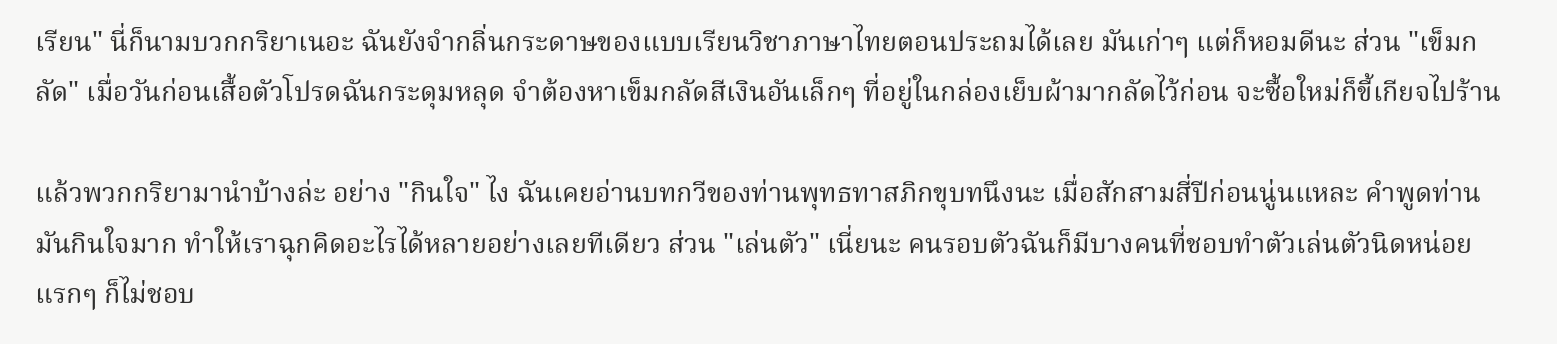เรียน" นี่ก็นามบวกกริยาเนอะ ฉันยังจำกลิ่นกระดาษของแบบเรียนวิชาภาษาไทยตอนประถมได้เลย มันเก่าๆ แต่ก็หอมดีนะ ส่วน "เข็มกลัด" เมื่อวันก่อนเสื้อตัวโปรดฉันกระดุมหลุด จำต้องหาเข็มกลัดสีเงินอันเล็กๆ ที่อยู่ในกล่องเย็บผ้ามากลัดไว้ก่อน จะซื้อใหม่ก็ขี้เกียจไปร้าน

แล้วพวกกริยามานำบ้างล่ะ อย่าง "กินใจ" ไง ฉันเคยอ่านบทกวีของท่านพุทธทาสภิกขุบทนึงนะ เมื่อสักสามสี่ปีก่อนนู่นแหละ คำพูดท่านมันกินใจมาก ทำให้เราฉุกคิดอะไรได้หลายอย่างเลยทีเดียว ส่วน "เล่นตัว" เนี่ยนะ คนรอบตัวฉันก็มีบางคนที่ชอบทำตัวเล่นตัวนิดหน่อย แรกๆ ก็ไม่ชอบ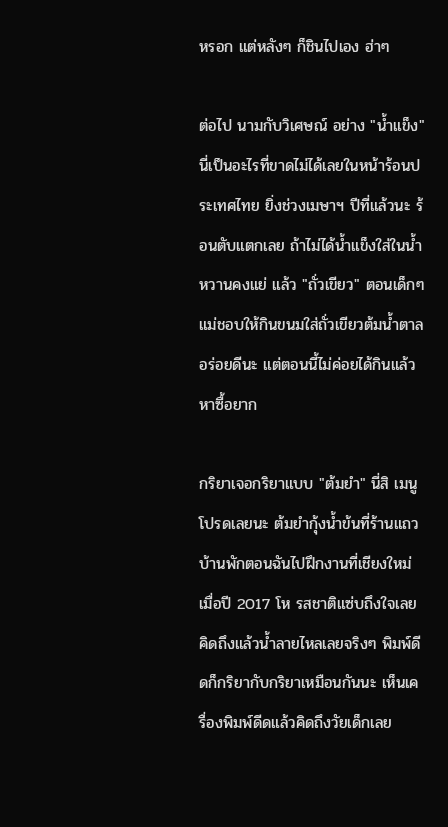หรอก แต่หลังๆ ก็ชินไปเอง ฮ่าๆ

ต่อไป นามกับวิเศษณ์ อย่าง "น้ำแข็ง" นี่เป็นอะไรที่ขาดไม่ได้เลยในหน้าร้อนประเทศไทย ยิ่งช่วงเมษาฯ ปีที่แล้วนะ ร้อนตับแตกเลย ถ้าไม่ได้น้ำแข็งใส่ในน้ำหวานคงแย่ แล้ว "ถั่วเขียว" ตอนเด็กๆ แม่ชอบให้กินขนมใส่ถั่วเขียวต้มน้ำตาล อร่อยดีนะ แต่ตอนนี้ไม่ค่อยได้กินแล้ว หาซื้อยาก

กริยาเจอกริยาแบบ "ต้มยำ" นี่สิ เมนูโปรดเลยนะ ต้มยำกุ้งน้ำข้นที่ร้านแถวบ้านพักตอนฉันไปฝึกงานที่เชียงใหม่เมื่อปี 2017 โห รสชาติแซ่บถึงใจเลย คิดถึงแล้วน้ำลายไหลเลยจริงๆ พิมพ์ดีดก็กริยากับกริยาเหมือนกันนะ เห็นเครื่องพิมพ์ดีดแล้วคิดถึงวัยเด็กเลย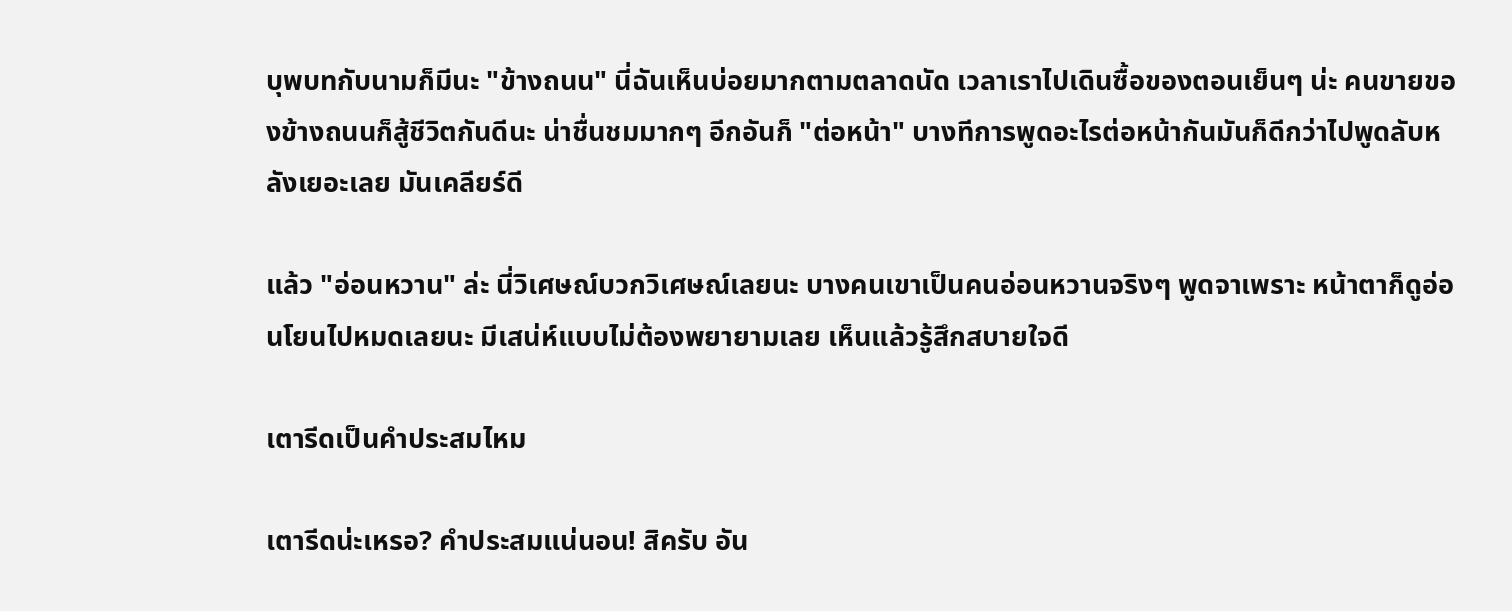บุพบทกับนามก็มีนะ "ข้างถนน" นี่ฉันเห็นบ่อยมากตามตลาดนัด เวลาเราไปเดินซื้อของตอนเย็นๆ น่ะ คนขายของข้างถนนก็สู้ชีวิตกันดีนะ น่าชื่นชมมากๆ อีกอันก็ "ต่อหน้า" บางทีการพูดอะไรต่อหน้ากันมันก็ดีกว่าไปพูดลับหลังเยอะเลย มันเคลียร์ดี

แล้ว "อ่อนหวาน" ล่ะ นี่วิเศษณ์บวกวิเศษณ์เลยนะ บางคนเขาเป็นคนอ่อนหวานจริงๆ พูดจาเพราะ หน้าตาก็ดูอ่อนโยนไปหมดเลยนะ มีเสน่ห์แบบไม่ต้องพยายามเลย เห็นแล้วรู้สึกสบายใจดี

เตารีดเป็นคำประสมไหม

เตารีดน่ะเหรอ? คำประสมแน่นอน! สิครับ อัน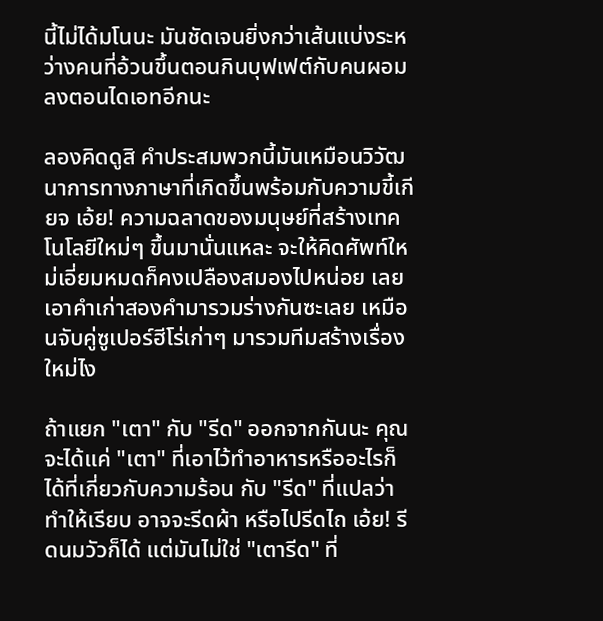นี้ไม่ได้มโนนะ มันชัดเจนยิ่งกว่าเส้นแบ่งระหว่างคนที่อ้วนขึ้นตอนกินบุฟเฟต์กับคนผอมลงตอนไดเอทอีกนะ

ลองคิดดูสิ คำประสมพวกนี้มันเหมือนวิวัฒนาการทางภาษาที่เกิดขึ้นพร้อมกับความขี้เกียจ เอ้ย! ความฉลาดของมนุษย์ที่สร้างเทคโนโลยีใหม่ๆ ขึ้นมานั่นแหละ จะให้คิดศัพท์ใหม่เอี่ยมหมดก็คงเปลืองสมองไปหน่อย เลยเอาคำเก่าสองคำมารวมร่างกันซะเลย เหมือนจับคู่ซูเปอร์ฮีโร่เก่าๆ มารวมทีมสร้างเรื่องใหม่ไง

ถ้าแยก "เตา" กับ "รีด" ออกจากกันนะ คุณจะได้แค่ "เตา" ที่เอาไว้ทำอาหารหรืออะไรก็ได้ที่เกี่ยวกับความร้อน กับ "รีด" ที่แปลว่าทำให้เรียบ อาจจะรีดผ้า หรือไปรีดไถ เอ้ย! รีดนมวัวก็ได้ แต่มันไม่ใช่ "เตารีด" ที่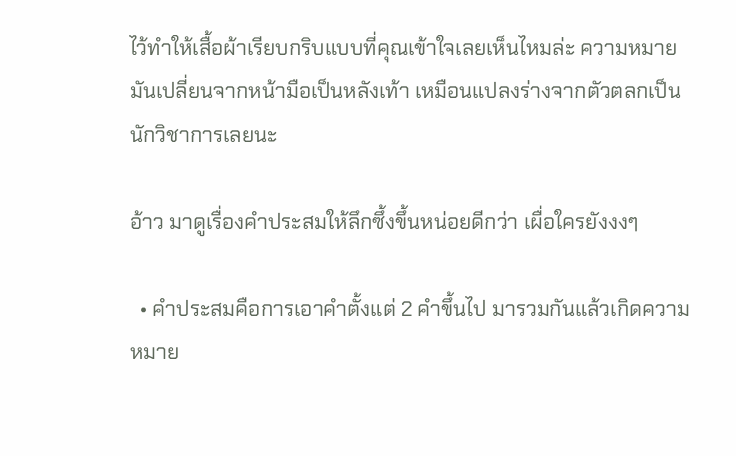ไว้ทำให้เสื้อผ้าเรียบกริบแบบที่คุณเข้าใจเลยเห็นไหมล่ะ ความหมายมันเปลี่ยนจากหน้ามือเป็นหลังเท้า เหมือนแปลงร่างจากตัวตลกเป็นนักวิชาการเลยนะ

อ้าว มาดูเรื่องคำประสมให้ลึกซึ้งขึ้นหน่อยดีกว่า เผื่อใครยังงงๆ

  • คำประสมคือการเอาคำตั้งแต่ 2 คำขึ้นไป มารวมกันแล้วเกิดความหมาย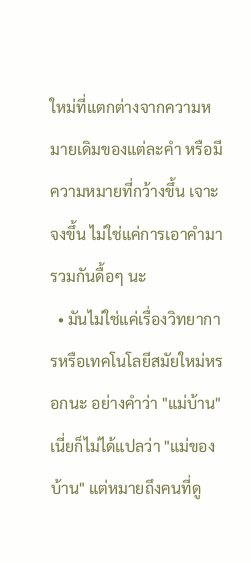ใหม่ที่แตกต่างจากความหมายเดิมของแต่ละคำ หรือมีความหมายที่กว้างขึ้น เจาะจงขึ้น ไม่ใช่แค่การเอาคำมารวมกันดื้อๆ นะ
  • มันไม่ใช่แค่เรื่องวิทยาการหรือเทคโนโลยีสมัยใหม่หรอกนะ อย่างคำว่า "แม่บ้าน" เนี่ยก็ไม่ได้แปลว่า "แม่ของบ้าน" แต่หมายถึงคนที่ดู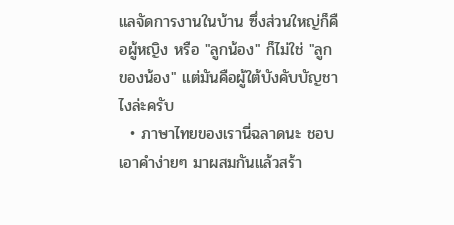แลจัดการงานในบ้าน ซึ่งส่วนใหญ่ก็คือผู้หญิง หรือ "ลูกน้อง" ก็ไม่ใช่ "ลูกของน้อง" แต่มันคือผู้ใต้บังคับบัญชาไงล่ะครับ
  • ภาษาไทยของเรานี่ฉลาดนะ ชอบเอาคำง่ายๆ มาผสมกันแล้วสร้า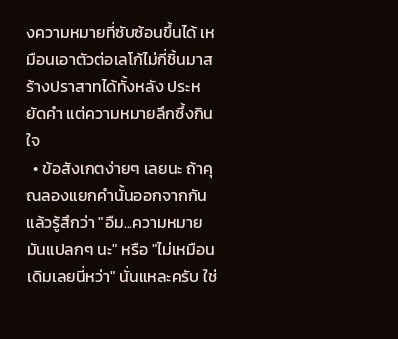งความหมายที่ซับซ้อนขึ้นได้ เหมือนเอาตัวต่อเลโก้ไม่กี่ชิ้นมาสร้างปราสาทได้ทั้งหลัง ประหยัดคำ แต่ความหมายลึกซึ้งกินใจ
  • ข้อสังเกตง่ายๆ เลยนะ ถ้าคุณลองแยกคำนั้นออกจากกัน แล้วรู้สึกว่า "อืม...ความหมายมันแปลกๆ นะ" หรือ "ไม่เหมือนเดิมเลยนี่หว่า" นั่นแหละครับ ใช่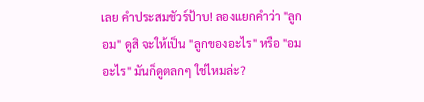เลย คำประสมชัวร์ป้าบ! ลองแยกคำว่า "ลูกอม" ดูสิ จะให้เป็น "ลูกของอะไร" หรือ "อมอะไร" มันก็ดูตลกๆ ใช่ไหมล่ะ?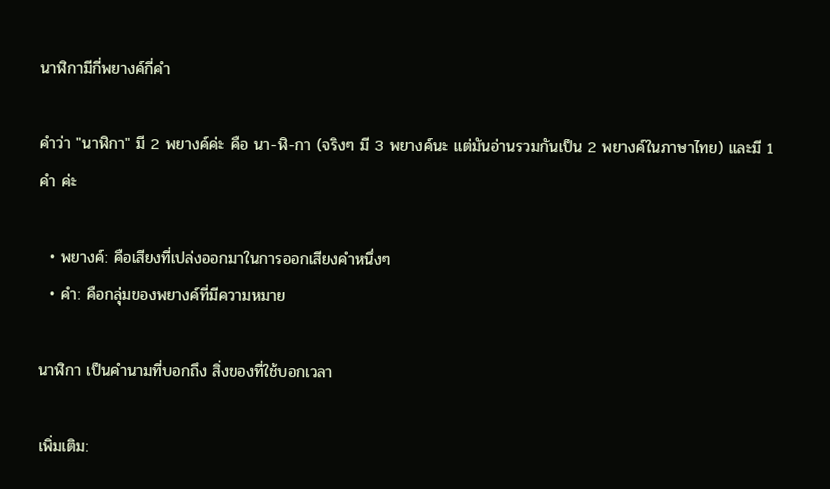นาฬิกามีกี่พยางค์กี่คำ

คำว่า "นาฬิกา" มี 2 พยางค์ค่ะ คือ นา-ฬิ-กา (จริงๆ มี 3 พยางค์นะ แต่มันอ่านรวมกันเป็น 2 พยางค์ในภาษาไทย) และมี 1 คำ ค่ะ

  • พยางค์: คือเสียงที่เปล่งออกมาในการออกเสียงคำหนึ่งๆ
  • คำ: คือกลุ่มของพยางค์ที่มีความหมาย

นาฬิกา เป็นคำนามที่บอกถึง สิ่งของที่ใช้บอกเวลา

เพิ่มเติม: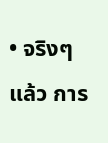• จริงๆ แล้ว การ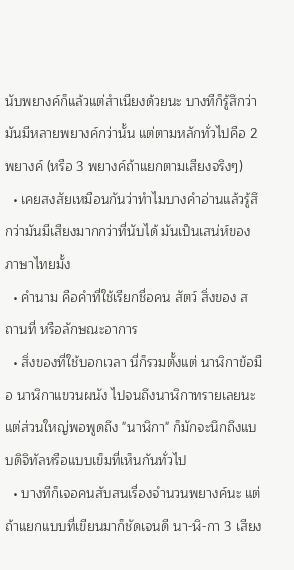นับพยางค์ก็แล้วแต่สำเนียงด้วยนะ บางทีก็รู้สึกว่ามันมีหลายพยางค์กว่านั้น แต่ตามหลักทั่วไปคือ 2 พยางค์ (หรือ 3 พยางค์ถ้าแยกตามเสียงจริงๆ)
  • เคยสงสัยเหมือนกันว่าทำไมบางคำอ่านแล้วรู้สึกว่ามันมีเสียงมากกว่าที่นับได้ มันเป็นเสน่ห์ของภาษาไทยมั้ง
  • คำนาม คือคำที่ใช้เรียกชื่อคน สัตว์ สิ่งของ สถานที่ หรือลักษณะอาการ
  • สิ่งของที่ใช้บอกเวลา นี่ก็รวมตั้งแต่ นาฬิกาข้อมือ นาฬิกาแขวนผนัง ไปจนถึงนาฬิกาทรายเลยนะ แต่ส่วนใหญ่พอพูดถึง "นาฬิกา" ก็มักจะนึกถึงแบบดิจิทัลหรือแบบเข็มที่เห็นกันทั่วไป
  • บางทีก็เจอคนสับสนเรื่องจำนวนพยางค์นะ แต่ถ้าแยกแบบที่เขียนมาก็ชัดเจนดี นา-ฬิ-กา 3 เสียง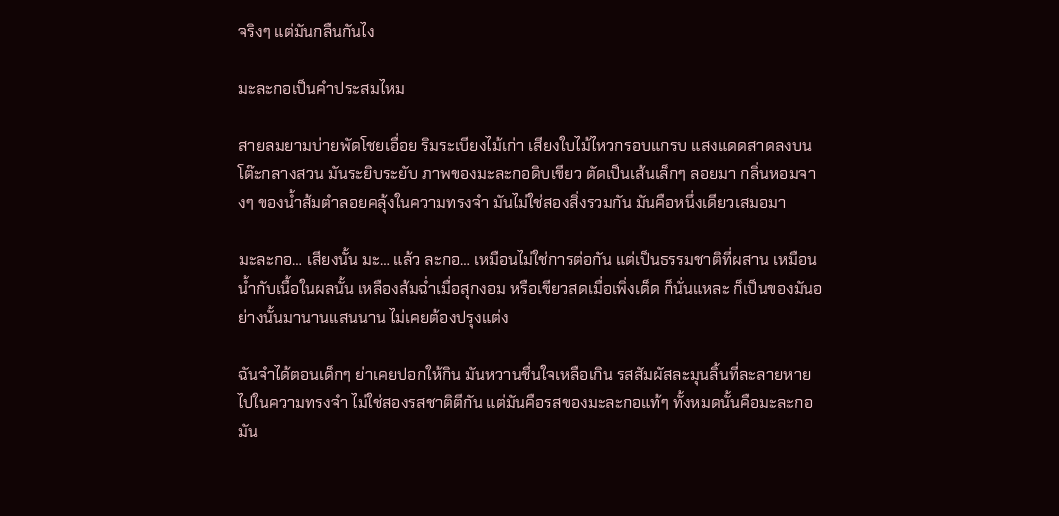จริงๆ แต่มันกลืนกันไง

มะละกอเป็นคำประสมไหม

สายลมยามบ่ายพัดโชยเอื่อย ริมระเบียงไม้เก่า เสียงใบไม้ไหวกรอบแกรบ แสงแดดสาดลงบนโต๊ะกลางสวน มันระยิบระยับ ภาพของมะละกอดิบเขียว ตัดเป็นเส้นเล็กๆ ลอยมา กลิ่นหอมจางๆ ของน้ำส้มตำลอยคลุ้งในความทรงจำ มันไม่ใช่สองสิ่งรวมกัน มันคือหนึ่งเดียวเสมอมา

มะละกอ… เสียงนั้น มะ… แล้ว ละกอ… เหมือนไม่ใช่การต่อกัน แต่เป็นธรรมชาติที่ผสาน เหมือนน้ำกับเนื้อในผลนั้น เหลืองส้มฉ่ำเมื่อสุกงอม หรือเขียวสดเมื่อเพิ่งเด็ด ก็นั่นแหละ ก็เป็นของมันอย่างนั้นมานานแสนนาน ไม่เคยต้องปรุงแต่ง

ฉันจำได้ตอนเด็กๆ ย่าเคยปอกให้กิน มันหวานชื่นใจเหลือเกิน รสสัมผัสละมุนลิ้นที่ละลายหายไปในความทรงจำ ไม่ใช่สองรสชาติตีกัน แต่มันคือรสของมะละกอแท้ๆ ทั้งหมดนั้นคือมะละกอ มัน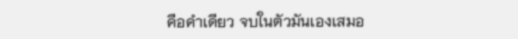คือคำเดียว จบในตัวมันเองเสมอ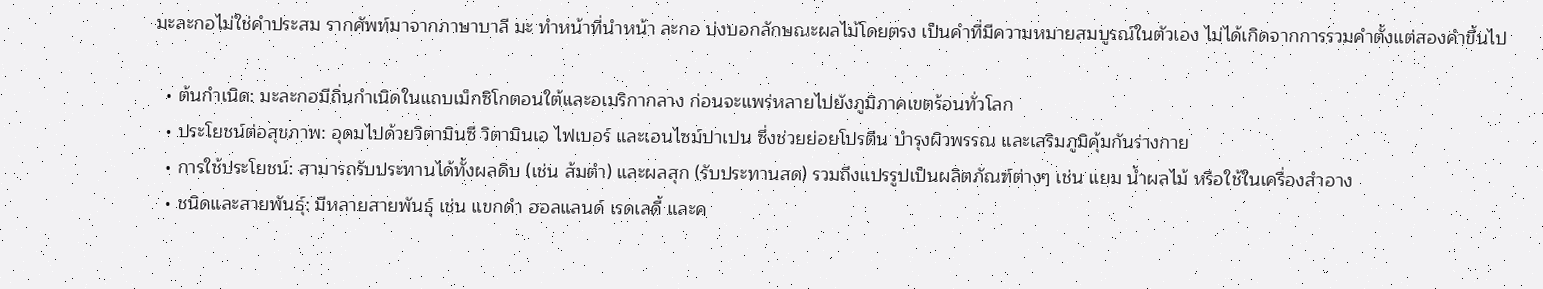มะละกอไม่ใช่คำประสม รากศัพท์มาจากภาษาบาลี มะ ทำหน้าที่นำหน้า ละกอ บ่งบอกลักษณะผลไม้โดยตรง เป็นคำที่มีความหมายสมบูรณ์ในตัวเอง ไม่ได้เกิดจากการรวมคำตั้งแต่สองคำขึ้นไป

  • ต้นกำเนิด: มะละกอมีถิ่นกำเนิดในแถบเม็กซิโกตอนใต้และอเมริกากลาง ก่อนจะแพร่หลายไปยังภูมิภาคเขตร้อนทั่วโลก
  • ประโยชน์ต่อสุขภาพ: อุดมไปด้วยวิตามินซี วิตามินเอ ไฟเบอร์ และเอนไซม์ปาเปน ซึ่งช่วยย่อยโปรตีน บำรุงผิวพรรณ และเสริมภูมิคุ้มกันร่างกาย
  • การใช้ประโยชน์: สามารถรับประทานได้ทั้งผลดิบ (เช่น ส้มตำ) และผลสุก (รับประทานสด) รวมถึงแปรรูปเป็นผลิตภัณฑ์ต่างๆ เช่น แยม น้ำผลไม้ หรือใช้ในเครื่องสำอาง
  • ชนิดและสายพันธุ์: มีหลายสายพันธุ์ เช่น แขกดำ ฮอลแลนด์ เรดเลดี้ และค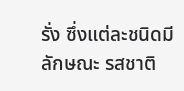รั่ง ซึ่งแต่ละชนิดมีลักษณะ รสชาติ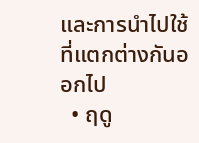และการนำไปใช้ที่แตกต่างกันออกไป
  • ฤดู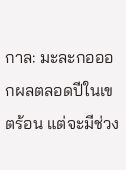กาล: มะละกอออกผลตลอดปีในเขตร้อน แต่จะมีช่วง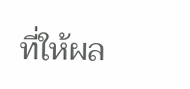ที่ให้ผล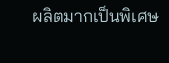ผลิตมากเป็นพิเศษ